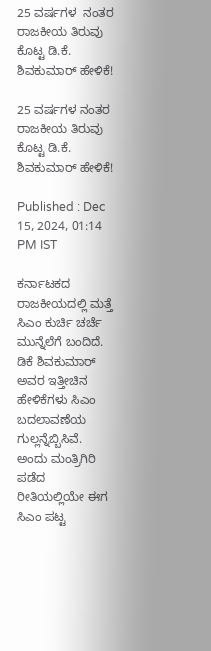25 ವರ್ಷಗಳ  ನಂತರ ರಾಜಕೀಯ ತಿರುವು ಕೊಟ್ಟ ಡಿ.ಕೆ. ಶಿವಕುಮಾರ್ ಹೇಳಿಕೆ!

25 ವರ್ಷಗಳ ನಂತರ ರಾಜಕೀಯ ತಿರುವು ಕೊಟ್ಟ ಡಿ.ಕೆ. ಶಿವಕುಮಾರ್ ಹೇಳಿಕೆ!

Published : Dec 15, 2024, 01:14 PM IST

ಕರ್ನಾಟಕದ ರಾಜಕೀಯದಲ್ಲಿ ಮತ್ತೆ ಸಿಎಂ ಕುರ್ಚಿ ಚರ್ಚೆ ಮುನ್ನೆಲೆಗೆ ಬಂದಿದೆ. ಡಿಕೆ ಶಿವಕುಮಾರ್ ಅವರ ಇತ್ತೀಚಿನ ಹೇಳಿಕೆಗಳು ಸಿಎಂ ಬದಲಾವಣೆಯ ಗುಲ್ಲನ್ನೆಬ್ಬಿಸಿವೆ. ಅಂದು ಮಂತ್ರಿಗಿರಿ ಪಡೆದ ರೀತಿಯಲ್ಲಿಯೇ ಈಗ ಸಿಎಂ ಪಟ್ಟ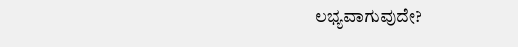ಲಭ್ಯವಾಗುವುದೇ?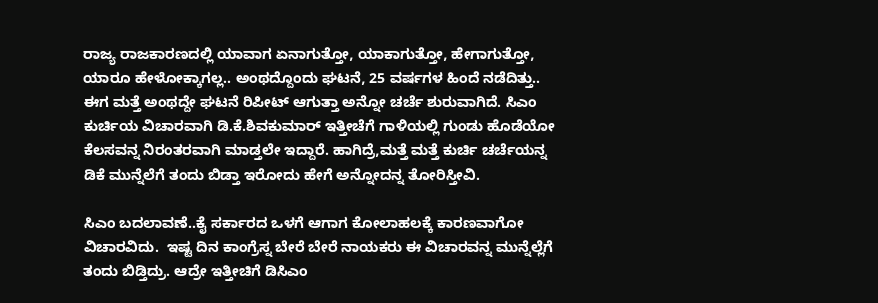ರಾಜ್ಯ ರಾಜಕಾರಣದಲ್ಲಿ ಯಾವಾಗ ಏನಾಗುತ್ತೋ, ಯಾಕಾಗುತ್ತೋ, ಹೇಗಾಗುತ್ತೋ, ಯಾರೂ ಹೇಳೋಕ್ಕಾಗಲ್ಲ.. ಅಂಥದ್ದೊಂದು ಘಟನೆ, 25 ವರ್ಷಗಳ ಹಿಂದೆ ನಡೆದಿತ್ತು.. ಈಗ ಮತ್ತೆ ಅಂಥದ್ದೇ ಘಟನೆ ರಿಪೀಟ್ ಆಗುತ್ತಾ ಅನ್ನೋ ಚರ್ಚೆ ಶುರುವಾಗಿದೆ. ಸಿಎಂ ಕುರ್ಚಿಯ ವಿಚಾರವಾಗಿ ಡಿ.ಕೆ.ಶಿವಕುಮಾರ್ ಇತ್ತೀಚೆಗೆ ಗಾಳಿಯಲ್ಲಿ ಗುಂಡು ಹೊಡೆಯೋ ಕೆಲಸವನ್ನ ನಿರಂತರವಾಗಿ ಮಾಡ್ತಲೇ ಇದ್ದಾರೆ. ಹಾಗಿದ್ರೆ,ಮತ್ತೆ ಮತ್ತೆ ಕುರ್ಚಿ ಚರ್ಚೆಯನ್ನ ಡಿಕೆ ಮುನ್ನೆಲೆಗೆ ತಂದು ಬಿಡ್ತಾ ಇರೋದು ಹೇಗೆ ಅನ್ನೋದನ್ನ ತೋರಿಸ್ತೀವಿ.

ಸಿಎಂ ಬದಲಾವಣೆ..ಕೈ ಸರ್ಕಾರದ ಒಳಗೆ ಆಗಾಗ ಕೋಲಾಹಲಕ್ಕೆ ಕಾರಣವಾಗೋ ವಿಚಾರವಿದು.  ಇಷ್ಟ ದಿನ ಕಾಂಗ್ರೆಸ್ನ ಬೇರೆ ಬೇರೆ ನಾಯಕರು ಈ ವಿಚಾರವನ್ನ ಮುನ್ನೆಲ್ಲೆಗೆ ತಂದು ಬಿಡ್ತಿದ್ರು. ಆದ್ರೇ ಇತ್ತೀಚಿಗೆ ಡಿಸಿಎಂ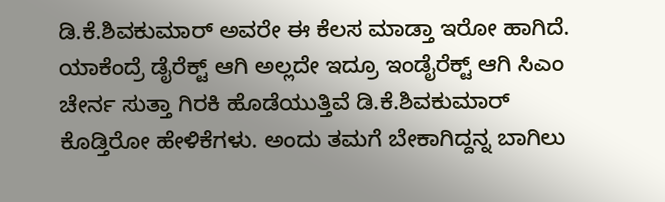ಡಿ.ಕೆ.ಶಿವಕುಮಾರ್ ಅವರೇ ಈ ಕೆಲಸ ಮಾಡ್ತಾ ಇರೋ ಹಾಗಿದೆ. ಯಾಕೆಂದ್ರೆ ಡೈರೆಕ್ಟ್ ಆಗಿ ಅಲ್ಲದೇ ಇದ್ರೂ ಇಂಡೈರೆಕ್ಟ್ ಆಗಿ ಸಿಎಂ ಚೇರ್ನ ಸುತ್ತಾ ಗಿರಕಿ ಹೊಡೆಯುತ್ತಿವೆ ಡಿ.ಕೆ.ಶಿವಕುಮಾರ್ ಕೊಡ್ತಿರೋ ಹೇಳಿಕೆಗಳು. ಅಂದು ತಮಗೆ ಬೇಕಾಗಿದ್ದನ್ನ ಬಾಗಿಲು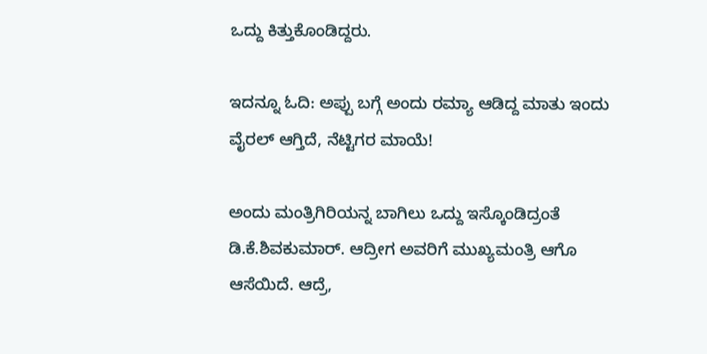ಒದ್ದು ಕಿತ್ತುಕೊಂಡಿದ್ದರು.

ಇದನ್ನೂ ಓದಿ: ಅಪ್ಪು ಬಗ್ಗೆ ಅಂದು ರಮ್ಯಾ ಆಡಿದ್ದ ಮಾತು ಇಂದು ವೈರಲ್ ಆಗ್ತಿದೆ, ನೆಟ್ಟಿಗರ ಮಾಯೆ!

ಅಂದು ಮಂತ್ರಿಗಿರಿಯನ್ನ ಬಾಗಿಲು ಒದ್ದು ಇಸ್ಕೊಂಡಿದ್ರಂತೆ ಡಿ.ಕೆ.ಶಿವಕುಮಾರ್. ಆದ್ರೀಗ ಅವರಿಗೆ ಮುಖ್ಯಮಂತ್ರಿ ಆಗೊ ಆಸೆಯಿದೆ. ಆದ್ರೆ,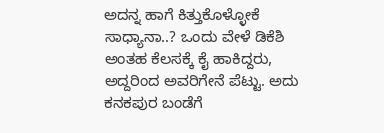ಅದನ್ನ ಹಾಗೆ ಕಿತ್ತುಕೊಳ್ಳೋಕೆ ಸಾಧ್ಯಾನಾ..? ಒಂದು ವೇಳೆ ಡಿಕೆಶಿ ಅಂತಹ ಕೆಲಸಕ್ಕೆ ಕೈ ಹಾಕಿದ್ದರು, ಅದ್ದರಿಂದ ಅವರಿಗೇನೆ ಪೆಟ್ಟು. ಅದು ಕನಕಪುರ ಬಂಡೆಗೆ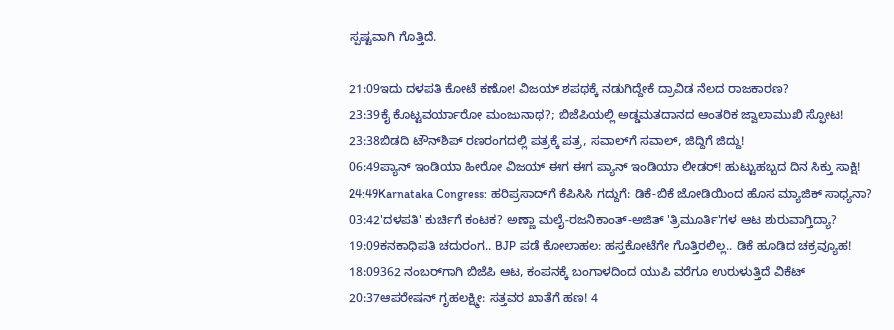ಸ್ಪಷ್ಟವಾಗಿ ಗೊತ್ತಿದೆ.

21:09ಇದು ದಳಪತಿ ಕೋಟೆ ಕಣೋ! ವಿಜಯ್ ಶಪಥಕ್ಕೆ ನಡುಗಿದ್ದೇಕೆ ದ್ರಾವಿಡ ನೆಲದ ರಾಜಕಾರಣ?
23:39ಕೈ ಕೊಟ್ಟವರ್ಯಾರೋ ಮಂಜುನಾಥ?; ಬಿಜೆಪಿಯಲ್ಲಿ ಅಡ್ಡಮತದಾನದ ಆಂತರಿಕ ಜ್ವಾಲಾಮುಖಿ ಸ್ಫೋಟ!
23:38ಬಿಡದಿ ಟೌನ್‌ಶಿಪ್ ರಣರಂಗದಲ್ಲಿ ಪತ್ರಕ್ಕೆ ಪತ್ರ, ಸವಾಲ್‌ಗೆ ಸವಾಲ್, ಜಿದ್ದಿಗೆ ಜಿದ್ದು!
06:49ಪ್ಯಾನ್ ಇಂಡಿಯಾ ಹೀರೋ ವಿಜಯ್ ಈಗ ಈಗ ಪ್ಯಾನ್ ಇಂಡಿಯಾ ಲೀಡರ್! ಹುಟ್ಟುಹಬ್ಬದ ದಿನ ಸಿಕ್ತು ಸಾಕ್ಷಿ!
24:49Karnataka Congress: ಹರಿಪ್ರಸಾದ್‌ಗೆ ಕೆಪಿಸಿಸಿ ಗದ್ದುಗೆ: ಡಿಕೆ-ಬಿಕೆ ಜೋಡಿಯಿಂದ ಹೊಸ ಮ್ಯಾಜಿಕ್ ಸಾಧ್ಯನಾ?
03:42'ದಳಪತಿ' ಕುರ್ಚಿಗೆ ಕಂಟಕ? ಅಣ್ಣಾ ಮಲೈ-ರಜನಿಕಾಂತ್-ಅಜಿತ್ 'ತ್ರಿಮೂರ್ತಿ'ಗಳ ಆಟ ಶುರುವಾಗ್ತಿದ್ಯಾ?
19:09ಕನಕಾಧಿಪತಿ ಚದುರಂಗ.. BJP ಪಡೆ ಕೋಲಾಹಲ: ಹಸ್ತಕೋಟೆಗೇ ಗೊತ್ತಿರಲಿಲ್ಲ.. ಡಿಕೆ ಹೂಡಿದ ಚಕ್ರವ್ಯೂಹ!
18:09362 ನಂಬರ್‌ಗಾಗಿ ಬಿಜೆಪಿ ಆಟ, ಕಂಪನಕ್ಕೆ ಬಂಗಾಳದಿಂದ ಯುಪಿ ವರೆಗೂ ಉರುಳುತ್ತಿದೆ ವಿಕೆಟ್
20:37ಆಪರೇಷನ್ ಗೃಹಲಕ್ಷ್ಮೀ: ಸತ್ತವರ ಖಾತೆಗೆ ಹಣ! 4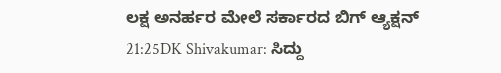ಲಕ್ಷ ಅನರ್ಹರ ಮೇಲೆ ಸರ್ಕಾರದ ಬಿಗ್ ಆ್ಯಕ್ಷನ್
21:25DK Shivakumar: ಸಿದ್ದು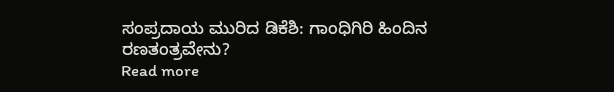ಸಂಪ್ರದಾಯ ಮುರಿದ ಡಿಕೆಶಿ: ಗಾಂಧಿಗಿರಿ ಹಿಂದಿನ ರಣತಂತ್ರವೇನು?
Read more